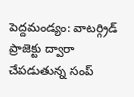పెద్దమండ్యం: వాటర్గ్రిడ్ ప్రాజెక్టు ద్వారా చేపడుతున్న సంప్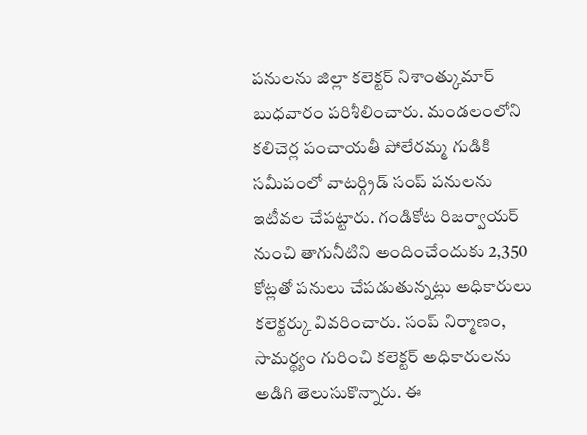పనులను జిల్లా కలెక్టర్ నిశాంత్కుమార్ బుధవారం పరిశీలించారు. మండలంలోని కలిచెర్ల పంచాయతీ పోలేరమ్మ గుడికి సమీపంలో వాటర్గ్రిడ్ సంప్ పనులను ఇటీవల చేపట్టారు. గండికోట రిజర్వాయర్ నుంచి తాగునీటిని అందించేందుకు 2,350 కోట్లతో పనులు చేపడుతున్నట్లు అధికారులు కలెక్టర్కు వివరించారు. సంప్ నిర్మాణం, సామర్థ్యం గురించి కలెక్టర్ అధికారులను అడిగి తెలుసుకొన్నారు. ఈ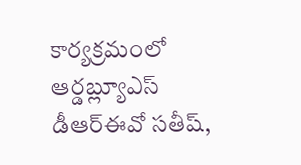కార్యక్రమంలో ఆర్డబ్ల్యూఎస్ డీఆర్ఈవో సతీష్,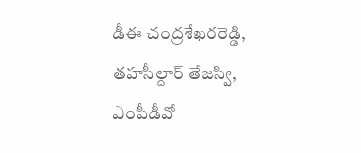డీఈ చంద్రశేఖరరెడ్డి, తహసీల్దార్ తేజస్వి, ఎంపీడీవో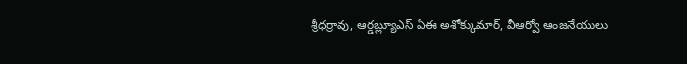శ్రీధర్రావు, ఆర్డబ్ల్యూఎస్ ఏఈ అశోక్కుమార్, వీఆర్వో ఆంజనేయులు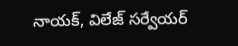నాయక్, విలేజ్ సర్వేయర్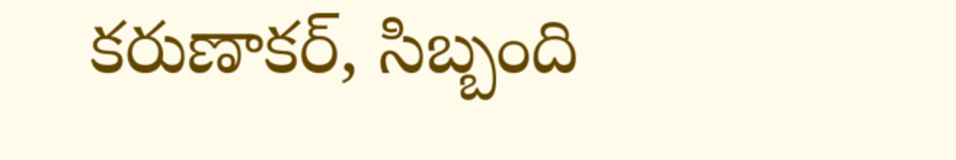కరుణాకర్, సిబ్బంది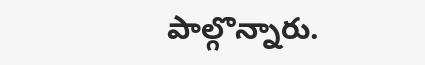పాల్గొన్నారు.